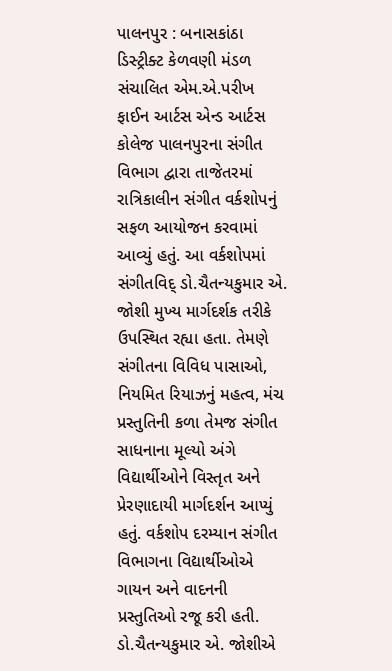પાલનપુર : બનાસકાંઠા ડિસ્ટ્રીક્ટ કેળવણી મંડળ સંચાલિત એમ.એ.પરીખ ફાઈન આર્ટસ એન્ડ આર્ટસ કોલેજ પાલનપુરના સંગીત વિભાગ દ્વારા તાજેતરમાં રાત્રિકાલીન સંગીત વર્કશોપનું સફળ આયોજન કરવામાં આવ્યું હતું. આ વર્કશોપમાં સંગીતવિદ્ ડો.ચૈતન્યકુમાર એ. જોશી મુખ્ય માર્ગદર્શક તરીકે ઉપસ્થિત રહ્યા હતા. તેમણે સંગીતના વિવિધ પાસાઓ, નિયમિત રિયાઝનું મહત્વ, મંચ પ્રસ્તુતિની કળા તેમજ સંગીત સાધનાના મૂલ્યો અંગે વિદ્યાર્થીઓને વિસ્તૃત અને પ્રેરણાદાયી માર્ગદર્શન આપ્યું હતું. વર્કશોપ દરમ્યાન સંગીત વિભાગના વિદ્યાર્થીઓએ ગાયન અને વાદનની પ્રસ્તુતિઓ રજૂ કરી હતી. ડો.ચૈતન્યકુમાર એ. જોશીએ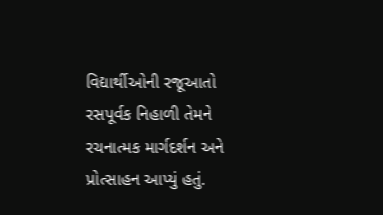વિદ્યાર્થીઓની રજૂઆતો રસપૂર્વક નિહાળી તેમને રચનાત્મક માર્ગદર્શન અને પ્રોત્સાહન આપ્યું હતું.